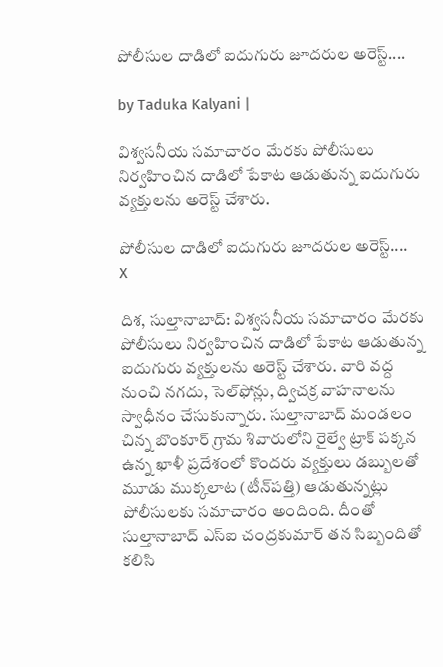పోలీసుల దాడిలో ఐదుగురు జూదరుల అరెస్ట్....

by Taduka Kalyani |

విశ్వసనీయ సమాచారం మేరకు పోలీసులు నిర్వహించిన దాడిలో పేకాట ఆడుతున్న ఐదుగురు వ్యక్తులను అరెస్ట్ చేశారు.

పోలీసుల దాడిలో ఐదుగురు జూదరుల అరెస్ట్....
X

దిశ, సుల్తానాబాద్: విశ్వసనీయ సమాచారం మేరకు పోలీసులు నిర్వహించిన దాడిలో పేకాట ఆడుతున్న ఐదుగురు వ్యక్తులను అరెస్ట్ చేశారు. వారి వద్ద నుంచి నగదు, సెల్‌ఫోన్లు, ద్విచక్ర వాహనాలను స్వాధీనం చేసుకున్నారు. సుల్తానాబాద్ మండలం చిన్న బొంకూర్ గ్రామ శివారులోని రైల్వే ట్రాక్ పక్కన ఉన్న ఖాళీ ప్రదేశంలో కొందరు వ్యక్తులు డబ్బులతో మూడు ముక్కలాట (టీన్‌పత్తి) ఆడుతున్నట్లు పోలీసులకు సమాచారం అందింది. దీంతో సుల్తానాబాద్ ఎస్‌ఐ చంద్రకుమార్ తన సిబ్బందితో కలిసి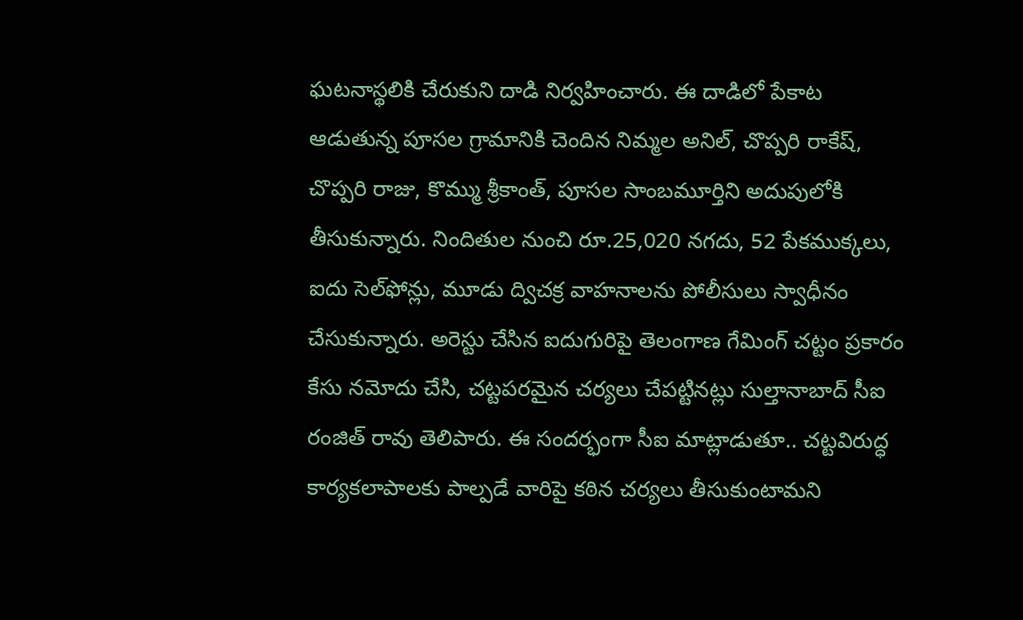ఘటనాస్థలికి చేరుకుని దాడి నిర్వహించారు. ఈ దాడిలో పేకాట ఆడుతున్న పూసల గ్రామానికి చెందిన నిమ్మల అనిల్, చొప్పరి రాకేష్, చొప్పరి రాజు, కొమ్ము శ్రీకాంత్, పూసల సాంబమూర్తిని అదుపులోకి తీసుకున్నారు. నిందితుల నుంచి రూ.25,020 నగదు, 52 పేకముక్కలు, ఐదు సెల్‌ఫోన్లు, మూడు ద్విచక్ర వాహనాలను పోలీసులు స్వాధీనం చేసుకున్నారు. అరెస్టు చేసిన ఐదుగురిపై తెలంగాణ గేమింగ్ చట్టం ప్రకారం కేసు నమోదు చేసి, చట్టపరమైన చర్యలు చేపట్టినట్లు సుల్తానాబాద్ సీఐ రంజిత్ రావు తెలిపారు. ఈ సందర్భంగా సీఐ మాట్లాడుతూ.. చట్టవిరుద్ధ కార్యకలాపాలకు పాల్పడే వారిపై కఠిన చర్యలు తీసుకుంటామని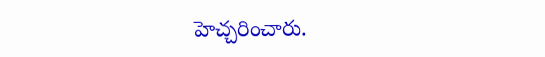హెచ్చరించారు.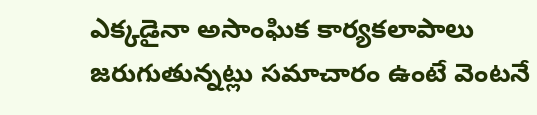ఎక్కడైనా అసాంఘిక కార్యకలాపాలు జరుగుతున్నట్లు సమాచారం ఉంటే వెంటనే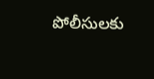పోలీసులకు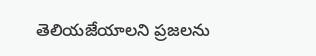తెలియజేయాలని ప్రజలను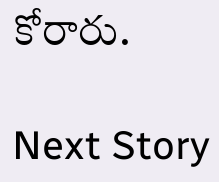కోరారు.

Next Story